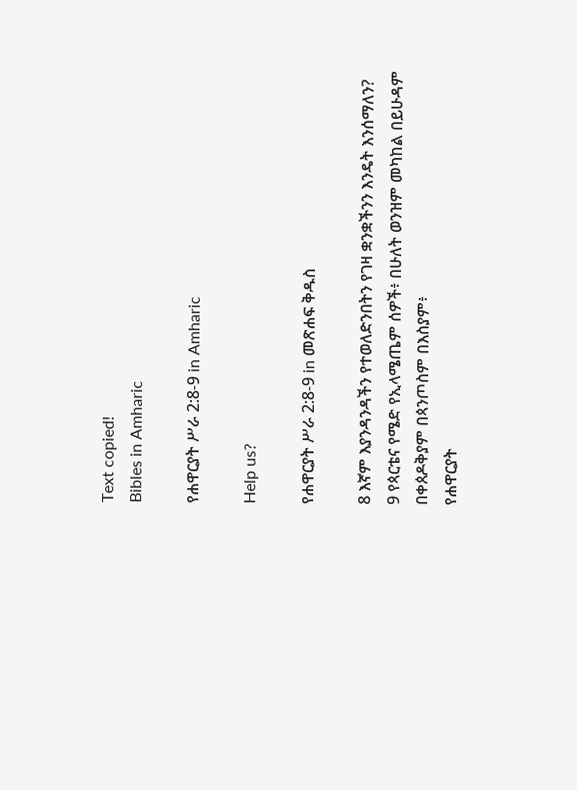Text copied!
Bibles in Amharic

የሐዋርያት ሥራ 2:8-9 in Amharic

Help us?

የሐዋርያት ሥራ 2:8-9 in መጽሐፍ ቅዱስ

8 እኛም እያንዳንዳችን የተወለድንበትን የገዛ ቋንቋችንን እንዴት እንሰማለን?
9 የጳርቴና የሜድ የኢላሜጤም ሰዎች፥ በሁለት ወንዝም መካከል በይሁዳም በቀጰዶቅያም በጳንጦስም በእስያም፥
የሐዋርያት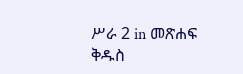ሥራ 2 in መጽሐፍ ቅዱስ